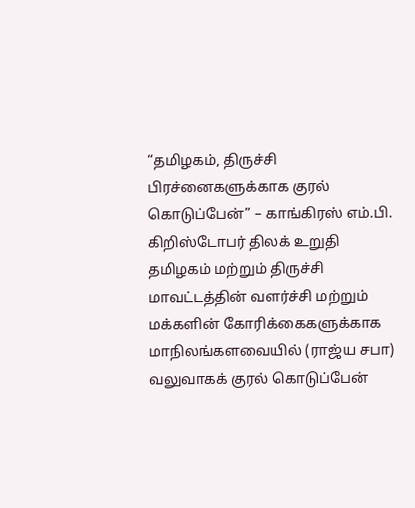“தமிழகம், திருச்சி பிரச்னைகளுக்காக குரல் கொடுப்பேன்” – காங்கிரஸ் எம்.பி. கிறிஸ்டோபர் திலக் உறுதி
தமிழகம் மற்றும் திருச்சி மாவட்டத்தின் வளர்ச்சி மற்றும் மக்களின் கோரிக்கைகளுக்காக மாநிலங்களவையில் (ராஜ்ய சபா) வலுவாகக் குரல் கொடுப்பேன்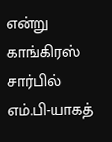என்று காங்கிரஸ் சார்பில் எம்.பி-யாகத்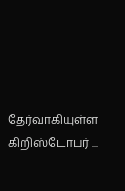தேர்வாகியுள்ள கிறிஸ்டோபர் ...